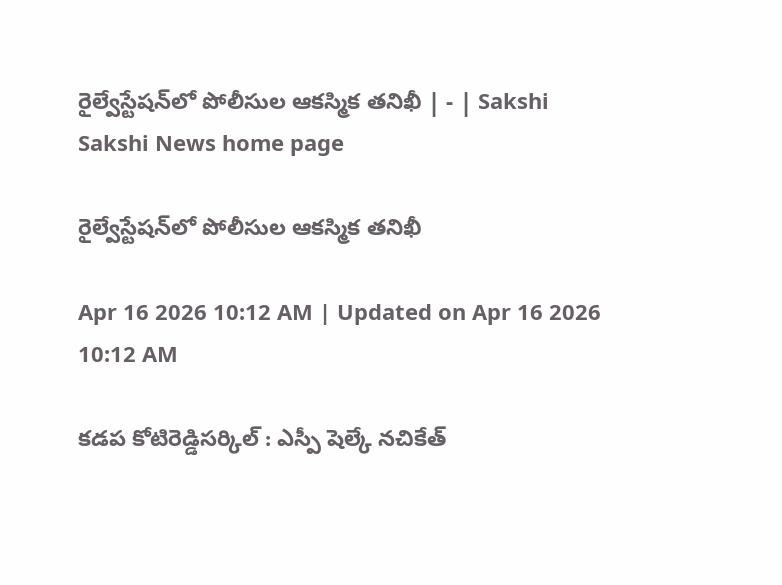రైల్వేస్టేషన్‌లో పోలీసుల ఆకస్మిక తనిఖీ | - | Sakshi
Sakshi News home page

రైల్వేస్టేషన్‌లో పోలీసుల ఆకస్మిక తనిఖీ

Apr 16 2026 10:12 AM | Updated on Apr 16 2026 10:12 AM

కడప కోటిరెడ్డిసర్కిల్‌ : ఎస్పీ షెల్కే నచికేత్‌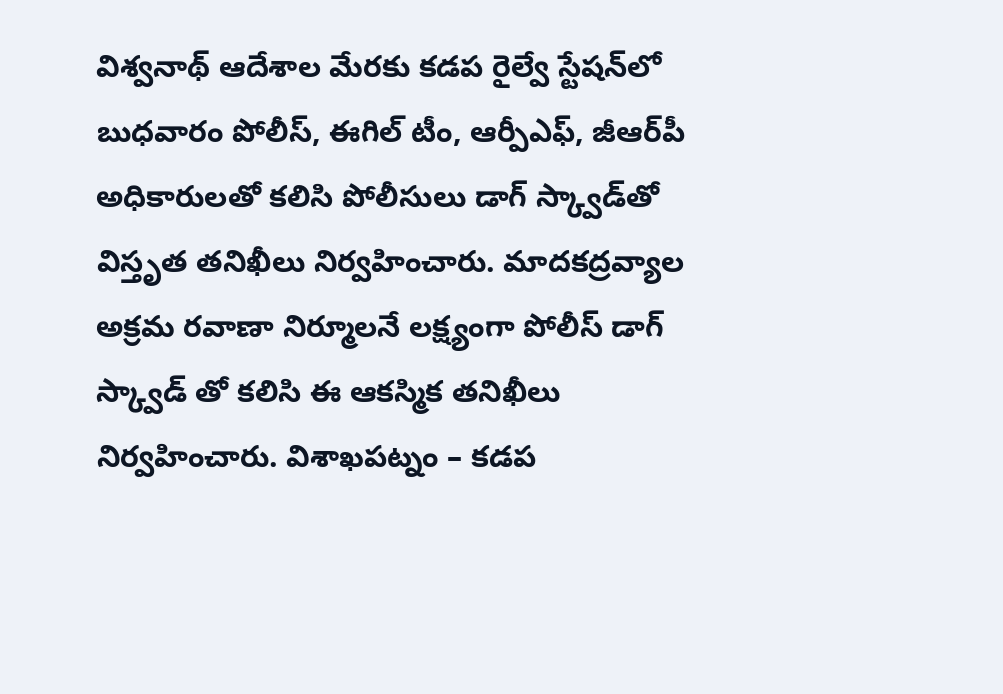విశ్వనాథ్‌ ఆదేశాల మేరకు కడప రైల్వే స్టేషన్‌లో బుధవారం పోలీస్‌, ఈగిల్‌ టీం, ఆర్పీఎఫ్‌, జీఆర్‌పీ అధికారులతో కలిసి పోలీసులు డాగ్‌ స్క్వాడ్‌తో విస్తృత తనిఖీలు నిర్వహించారు. మాదకద్రవ్యాల అక్రమ రవాణా నిర్మూలనే లక్ష్యంగా పోలీస్‌ డాగ్‌ స్క్వాడ్‌ తో కలిసి ఈ ఆకస్మిక తనిఖీలు నిర్వహించారు. విశాఖపట్నం – కడప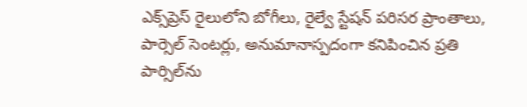ఎక్స్‌ప్రెస్‌ రైలులోని బోగీలు, రైల్వే స్టేషన్‌ పరిసర ప్రాంతాలు, పార్సెల్‌ సెంటర్లు, అనుమానాస్పదంగా కనిపించిన ప్రతి పార్సిల్‌ను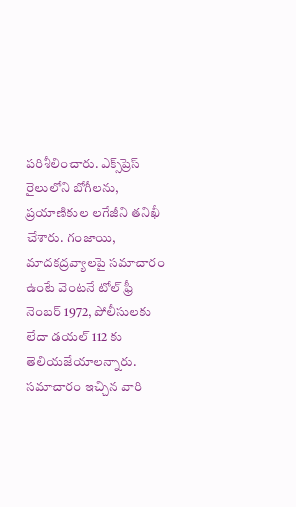పరిశీలించారు. ఎక్స్‌ప్రెస్‌ రైలులోని బోగీలను, ప్రయాణికుల లగేజీని తనిఖీ చేశారు. గంజాయి, మాదకద్రవ్యాలపై సమాచారం ఉంటే వెంటనే టోల్‌ ఫ్రీ నెంబర్‌ 1972, పోలీసులకు లేదా డయల్‌ 112 కు తెలియజేయాలన్నారు. సమాచారం ఇచ్చిన వారి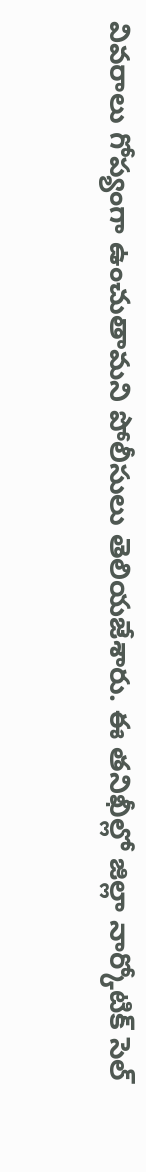వివరాలు గోప్యంగా ఉంచుతామని పోలీసులు తెలియజేశారు. ఈ తనిఖీల్లో జిల్లా నార్కోటిక్‌ సెల్‌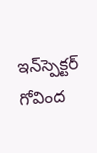ఇన్‌స్పెక్టర్‌ గోవింద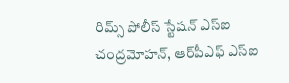రిమ్స్‌ పోలీస్‌ స్టేషన్‌ ఎస్‌ఐ చంద్రమోహన్‌, ఆర్‌పీఎఫ్‌ ఎస్‌ఐ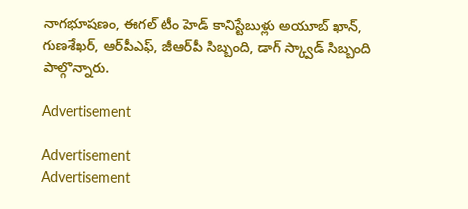నాగభూషణం, ఈగల్‌ టీం హెడ్‌ కానిస్టేబుళ్లు అయూబ్‌ ఖాన్‌, గుణశేఖర్‌, ఆర్‌పీఎఫ్‌, జీఆర్‌పీ సిబ్బంది, డాగ్‌ స్క్వాడ్‌ సిబ్బంది పాల్గొన్నారు.

Advertisement

Advertisement
Advertisement